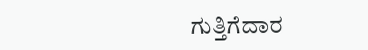ಗುತ್ತಿಗೆದಾರ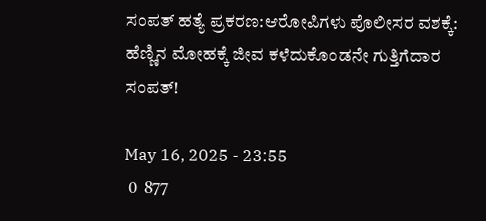ಸಂಪತ್ ಹತ್ಯೆ ಪ್ರಕರಣ:ಆರೋಪಿಗಳು ಪೊಲೀಸರ ವಶಕ್ಕೆ: ಹೆಣ್ಣಿನ ಮೋಹಕ್ಕೆ ಜೀವ ಕಳೆದುಕೊಂಡನೇ ಗುತ್ತಿಗೆದಾರ ಸಂಪತ್!

May 16, 2025 - 23:55
 0  877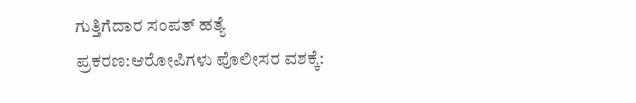ಗುತ್ತಿಗೆದಾರ ಸಂಪತ್ ಹತ್ಯೆ ಪ್ರಕರಣ:ಆರೋಪಿಗಳು ಪೊಲೀಸರ ವಶಕ್ಕೆ: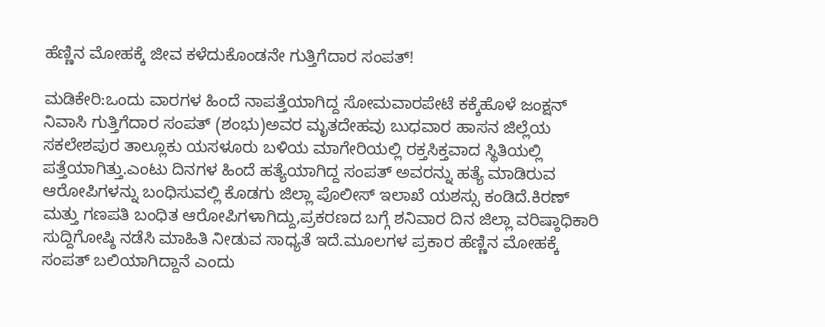ಹೆಣ್ಣಿನ ಮೋಹಕ್ಕೆ ಜೀವ ಕಳೆದುಕೊಂಡನೇ ಗುತ್ತಿಗೆದಾರ ಸಂಪತ್!

ಮಡಿಕೇರಿ:ಒಂದು ವಾರಗಳ ಹಿಂದೆ ನಾಪತ್ತೆಯಾಗಿದ್ದ ಸೋಮವಾರಪೇಟೆ ಕಕ್ಕೆಹೊಳೆ ಜಂಕ್ಷನ್ ನಿವಾಸಿ ಗುತ್ತಿಗೆದಾರ ಸಂಪತ್ (ಶಂಭು)ಅವರ ಮೃತದೇಹವು ಬುಧವಾರ ಹಾಸನ ಜಿಲ್ಲೆಯ ಸಕಲೇಶಪುರ ತಾಲ್ಲೂಕು ಯಸಳೂರು ಬಳಿಯ ಮಾಗೇರಿಯಲ್ಲಿ ರಕ್ತಸಿಕ್ತವಾದ ಸ್ಥಿತಿಯಲ್ಲಿ ಪತ್ತೆಯಾಗಿತ್ತು.ಎಂಟು ದಿನಗಳ ಹಿಂದೆ ಹತ್ಯೆಯಾಗಿದ್ದ ಸಂಪತ್ ಅವರನ್ನು ಹತ್ಯೆ ಮಾಡಿರುವ ಆರೋಪಿಗಳನ್ನು ಬಂಧಿಸುವಲ್ಲಿ ಕೊಡಗು ಜಿಲ್ಲಾ ಪೊಲೀಸ್ ಇಲಾಖೆ ಯಶಸ್ಸು ಕಂಡಿದೆ.ಕಿರಣ್ ಮತ್ತು ಗಣಪತಿ ಬಂಧಿತ ಆರೋಪಿಗಳಾಗಿದ್ದು,ಪ್ರಕರಣದ ಬಗ್ಗೆ ಶನಿವಾರ ದಿನ‌ ಜಿಲ್ಲಾ ವರಿಷ್ಠಾಧಿಕಾರಿ ಸುದ್ದಿಗೋಷ್ಠಿ ನಡೆಸಿ ಮಾಹಿತಿ ನೀಡುವ ಸಾಧ್ಯತೆ ಇದೆ.ಮೂಲಗಳ ಪ್ರಕಾರ ಹೆಣ್ಣಿನ ಮೋಹಕ್ಕೆ ಸಂಪತ್ ಬಲಿಯಾಗಿದ್ದಾನೆ ಎಂದು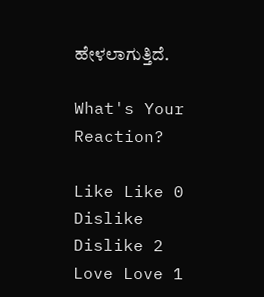ಹೇಳಲಾಗುತ್ತಿದೆ.

What's Your Reaction?

Like Like 0
Dislike Dislike 2
Love Love 1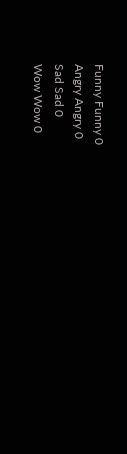Funny Funny 0
Angry Angry 0
Sad Sad 0
Wow Wow 0